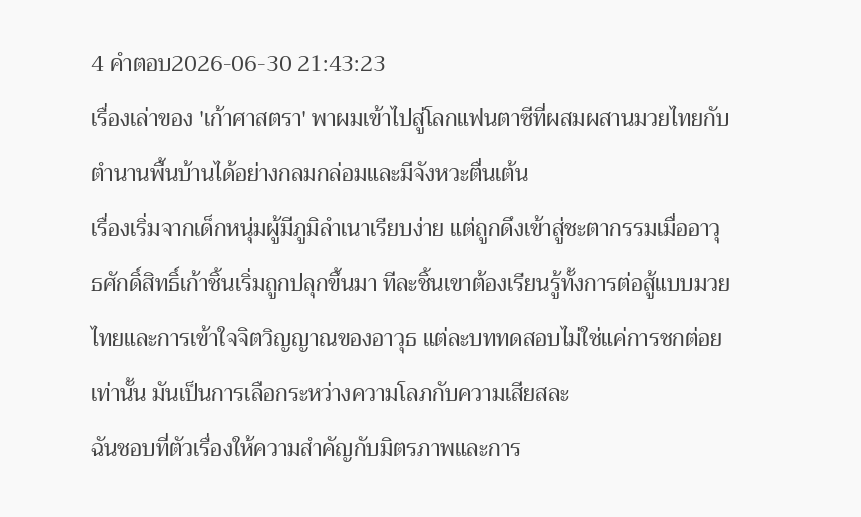4 คำตอบ2026-06-30 21:43:23
เรื่องเล่าของ 'เก้าศาสตรา' พาผมเข้าไปสู่โลกแฟนตาซีที่ผสมผสานมวยไทยกับตำนานพื้นบ้านได้อย่างกลมกล่อมและมีจังหวะตื่นเต้น
เรื่องเริ่มจากเด็กหนุ่มผู้มีภูมิลำเนาเรียบง่าย แต่ถูกดึงเข้าสู่ชะตากรรมเมื่ออาวุธศักดิ์สิทธิ์เก้าชิ้นเริ่มถูกปลุกขึ้นมา ทีละชิ้นเขาต้องเรียนรู้ทั้งการต่อสู้แบบมวยไทยและการเข้าใจจิตวิญญาณของอาวุธ แต่ละบททดสอบไม่ใช่แค่การชกต่อยเท่านั้น มันเป็นการเลือกระหว่างความโลภกับความเสียสละ
ฉันชอบที่ตัวเรื่องให้ความสำคัญกับมิตรภาพและการ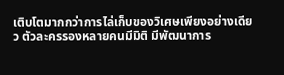เติบโตมากกว่าการไล่เก็บของวิเศษเพียงอย่างเดียว ตัวละครรองหลายคนมีมิติ มีพัฒนาการ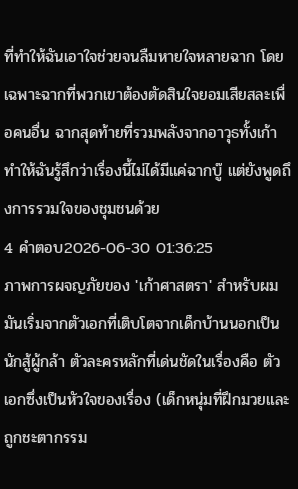ที่ทำให้ฉันเอาใจช่วยจนลืมหายใจหลายฉาก โดยเฉพาะฉากที่พวกเขาต้องตัดสินใจยอมเสียสละเพื่อคนอื่น ฉากสุดท้ายที่รวมพลังจากอาวุธทั้งเก้าทำให้ฉันรู้สึกว่าเรื่องนี้ไม่ได้มีแค่ฉากบู๊ แต่ยังพูดถึงการรวมใจของชุมชนด้วย
4 คำตอบ2026-06-30 01:36:25
ภาพการผจญภัยของ 'เก้าศาสตรา' สำหรับผมมันเริ่มจากตัวเอกที่เติบโตจากเด็กบ้านนอกเป็นนักสู้ผู้กล้า ตัวละครหลักที่เด่นชัดในเรื่องคือ ตัวเอกซึ่งเป็นหัวใจของเรื่อง (เด็กหนุ่มที่ฝึกมวยและถูกชะตากรรม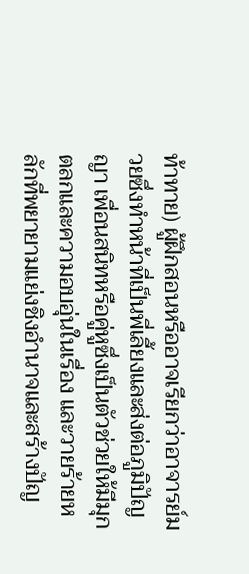ท้าทาย) ผู้ฝึกสอนหรืออาจเรียกว่าอาจารย์มวยซึ่งทำหน้าที่เป็นพี่เลี้ยงและส่งต่อภูมิปัญญา เพื่อนสนิทหรือคู่หูซึ่งเป็นตัวช่วยให้มีมุกตลกและความอบอุ่นในเรื่อง และวายร้ายหลักที่พยายามแย่งชิงอำนาจและสร้างปัญ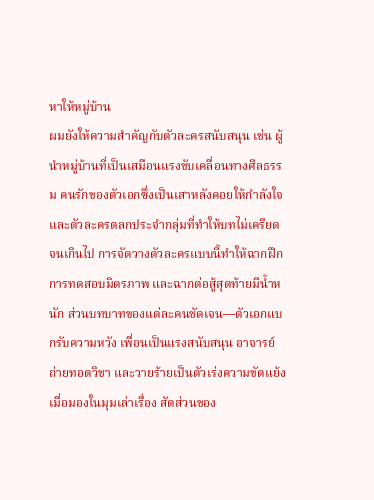หาให้หมู่บ้าน
ผมยังให้ความสำคัญกับตัวละครสนับสนุน เช่น ผู้นำหมู่บ้านที่เป็นเสมือนแรงขับเคลื่อนทางศีลธรรม คนรักของตัวเอกซึ่งเป็นเสาหลังคอยให้กำลังใจ และตัวละครตลกประจำกลุ่มที่ทำให้บทไม่เครียดจนเกินไป การจัดวางตัวละครแบบนี้ทำให้ฉากฝึก การทดสอบมิตรภาพ และฉากต่อสู้สุดท้ายมีน้ำหนัก ส่วนบทบาทของแต่ละคนชัดเจน—ตัวเอกแบกรับความหวัง เพื่อนเป็นแรงสนับสนุน อาจารย์ถ่ายทอดวิชา และวายร้ายเป็นตัวเร่งความขัดแย้ง
เมื่อมองในมุมเล่าเรื่อง สัดส่วนของ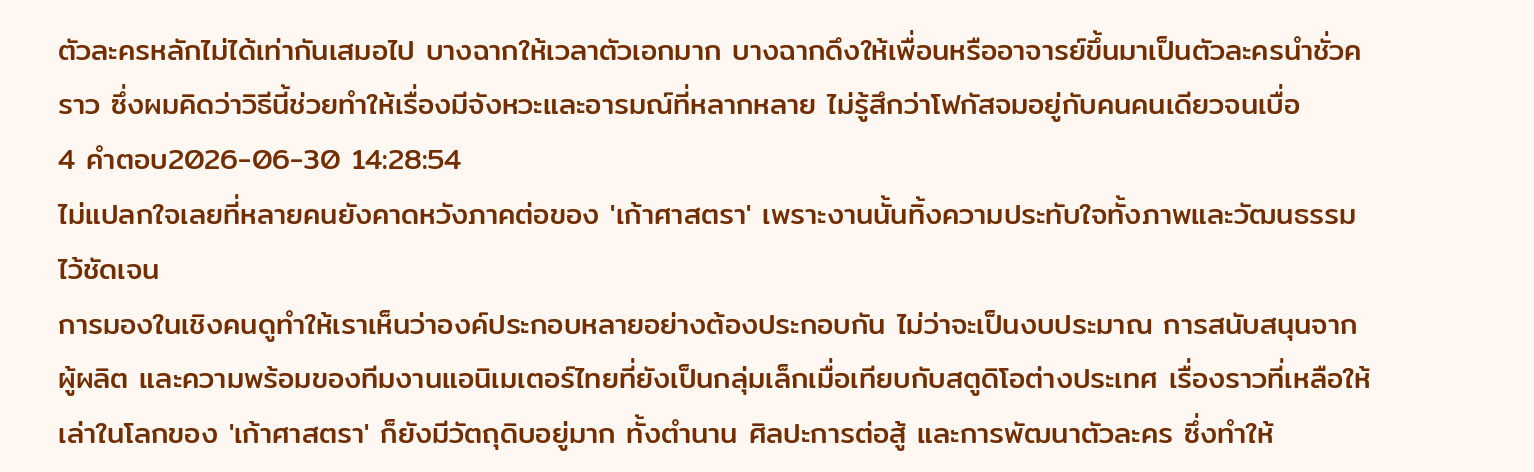ตัวละครหลักไม่ได้เท่ากันเสมอไป บางฉากให้เวลาตัวเอกมาก บางฉากดึงให้เพื่อนหรืออาจารย์ขึ้นมาเป็นตัวละครนำชั่วคราว ซึ่งผมคิดว่าวิธีนี้ช่วยทำให้เรื่องมีจังหวะและอารมณ์ที่หลากหลาย ไม่รู้สึกว่าโฟกัสจมอยู่กับคนคนเดียวจนเบื่อ
4 คำตอบ2026-06-30 14:28:54
ไม่แปลกใจเลยที่หลายคนยังคาดหวังภาคต่อของ 'เก้าศาสตรา' เพราะงานนั้นทิ้งความประทับใจทั้งภาพและวัฒนธรรมไว้ชัดเจน
การมองในเชิงคนดูทำให้เราเห็นว่าองค์ประกอบหลายอย่างต้องประกอบกัน ไม่ว่าจะเป็นงบประมาณ การสนับสนุนจากผู้ผลิต และความพร้อมของทีมงานแอนิเมเตอร์ไทยที่ยังเป็นกลุ่มเล็กเมื่อเทียบกับสตูดิโอต่างประเทศ เรื่องราวที่เหลือให้เล่าในโลกของ 'เก้าศาสตรา' ก็ยังมีวัตถุดิบอยู่มาก ทั้งตำนาน ศิลปะการต่อสู้ และการพัฒนาตัวละคร ซึ่งทำให้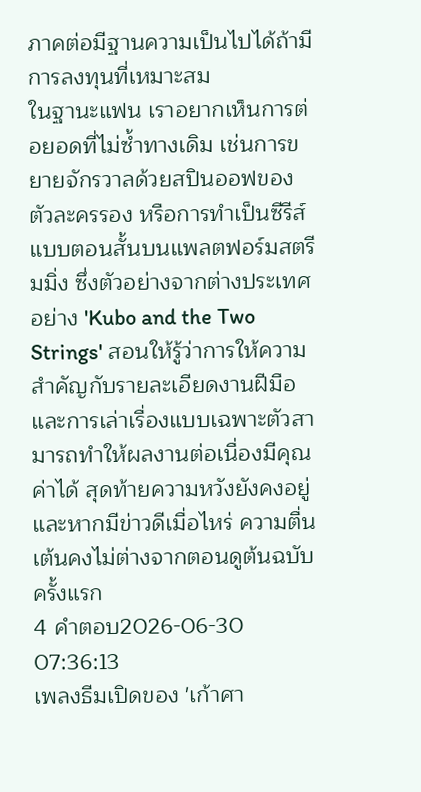ภาคต่อมีฐานความเป็นไปได้ถ้ามีการลงทุนที่เหมาะสม
ในฐานะแฟน เราอยากเห็นการต่อยอดที่ไม่ซ้ำทางเดิม เช่นการขยายจักรวาลด้วยสปินออฟของตัวละครรอง หรือการทำเป็นซีรีส์แบบตอนสั้นบนแพลตฟอร์มสตรีมมิ่ง ซึ่งตัวอย่างจากต่างประเทศอย่าง 'Kubo and the Two Strings' สอนให้รู้ว่าการให้ความสำคัญกับรายละเอียดงานฝีมือและการเล่าเรื่องแบบเฉพาะตัวสามารถทำให้ผลงานต่อเนื่องมีคุณค่าได้ สุดท้ายความหวังยังคงอยู่ และหากมีข่าวดีเมื่อไหร่ ความตื่นเต้นคงไม่ต่างจากตอนดูต้นฉบับครั้งแรก
4 คำตอบ2026-06-30 07:36:13
เพลงธีมเปิดของ 'เก้าศา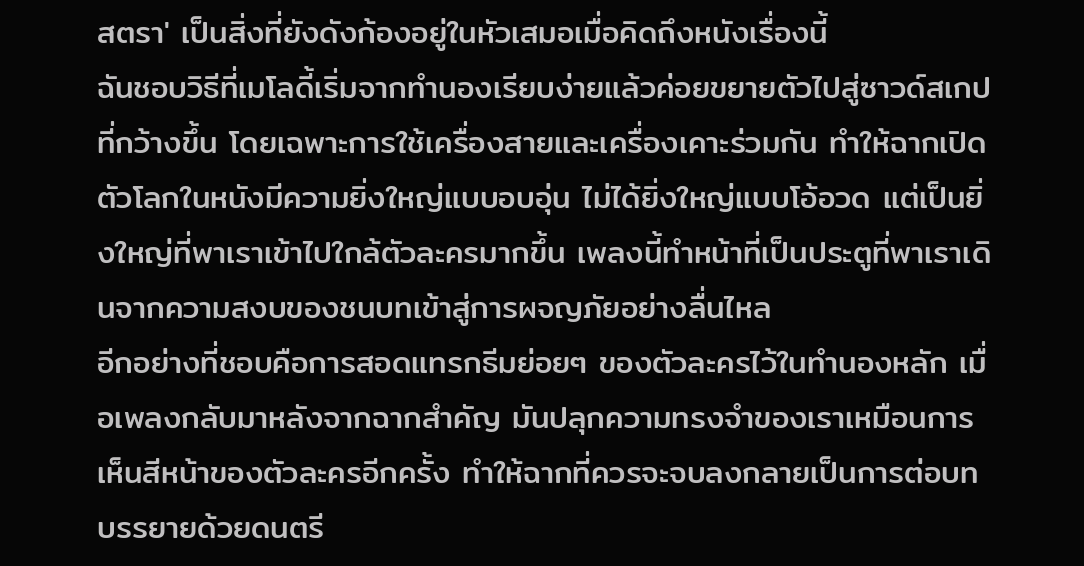สตรา' เป็นสิ่งที่ยังดังก้องอยู่ในหัวเสมอเมื่อคิดถึงหนังเรื่องนี้
ฉันชอบวิธีที่เมโลดี้เริ่มจากทำนองเรียบง่ายแล้วค่อยขยายตัวไปสู่ซาวด์สเกปที่กว้างขึ้น โดยเฉพาะการใช้เครื่องสายและเครื่องเคาะร่วมกัน ทำให้ฉากเปิดตัวโลกในหนังมีความยิ่งใหญ่แบบอบอุ่น ไม่ได้ยิ่งใหญ่แบบโอ้อวด แต่เป็นยิ่งใหญ่ที่พาเราเข้าไปใกล้ตัวละครมากขึ้น เพลงนี้ทำหน้าที่เป็นประตูที่พาเราเดินจากความสงบของชนบทเข้าสู่การผจญภัยอย่างลื่นไหล
อีกอย่างที่ชอบคือการสอดแทรกธีมย่อยๆ ของตัวละครไว้ในทำนองหลัก เมื่อเพลงกลับมาหลังจากฉากสำคัญ มันปลุกความทรงจำของเราเหมือนการเห็นสีหน้าของตัวละครอีกครั้ง ทำให้ฉากที่ควรจะจบลงกลายเป็นการต่อบทบรรยายด้วยดนตรี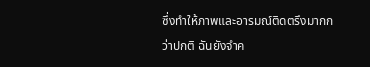ซึ่งทำให้ภาพและอารมณ์ติดตรึงมากกว่าปกติ ฉันยังจำค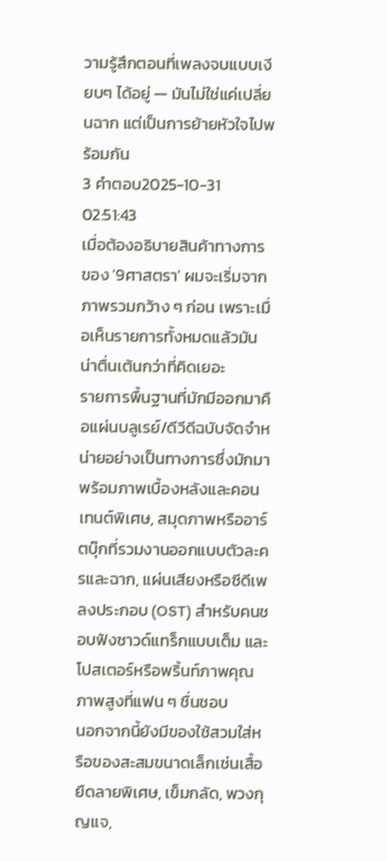วามรู้สึกตอนที่เพลงจบแบบเงียบๆ ได้อยู่ — มันไม่ใช่แค่เปลี่ยนฉาก แต่เป็นการย้ายหัวใจไปพร้อมกัน
3 คำตอบ2025-10-31 02:51:43
เมื่อต้องอธิบายสินค้าทางการของ '9ศาสตรา' ผมจะเริ่มจากภาพรวมกว้าง ๆ ก่อน เพราะเมื่อเห็นรายการทั้งหมดแล้วมันน่าตื่นเต้นกว่าที่คิดเยอะ
รายการพื้นฐานที่มักมีออกมาคือแผ่นบลูเรย์/ดีวีดีฉบับจัดจำหน่ายอย่างเป็นทางการซึ่งมักมาพร้อมภาพเบื้องหลังและคอนเทนต์พิเศษ, สมุดภาพหรืออาร์ตบุ๊กที่รวมงานออกแบบตัวละครและฉาก, แผ่นเสียงหรือซีดีเพลงประกอบ (OST) สำหรับคนชอบฟังซาวด์แทร็กแบบเต็ม และโปสเตอร์หรือพริ้นท์ภาพคุณภาพสูงที่แฟน ๆ ชื่นชอบ
นอกจากนี้ยังมีของใช้สวมใส่หรือของสะสมขนาดเล็กเช่นเสื้อยืดลายพิเศษ, เข็มกลัด, พวงกุญแจ,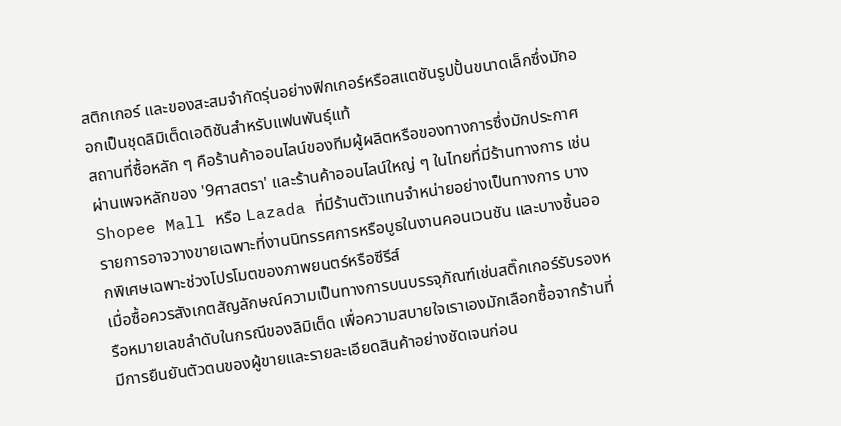สติกเกอร์ และของสะสมจำกัดรุ่นอย่างฟิกเกอร์หรือสแตชันรูปปั้นขนาดเล็กซึ่งมักออกเป็นชุดลิมิเต็ดเอดิชันสำหรับแฟนพันธุ์แท้
สถานที่ซื้อหลัก ๆ คือร้านค้าออนไลน์ของทีมผู้ผลิตหรือของทางการซึ่งมักประกาศผ่านเพจหลักของ '9ศาสตรา' และร้านค้าออนไลน์ใหญ่ ๆ ในไทยที่มีร้านทางการ เช่น Shopee Mall หรือ Lazada ที่มีร้านตัวแทนจำหน่ายอย่างเป็นทางการ บางรายการอาจวางขายเฉพาะที่งานนิทรรศการหรือบูธในงานคอนเวนชัน และบางชิ้นออกพิเศษเฉพาะช่วงโปรโมตของภาพยนตร์หรือซีรีส์
เมื่อซื้อควรสังเกตสัญลักษณ์ความเป็นทางการบนบรรจุภัณฑ์เช่นสติ๊กเกอร์รับรองหรือหมายเลขลำดับในกรณีของลิมิเต็ด เพื่อความสบายใจเราเองมักเลือกซื้อจากร้านที่มีการยืนยันตัวตนของผู้ขายและรายละเอียดสินค้าอย่างชัดเจนก่อน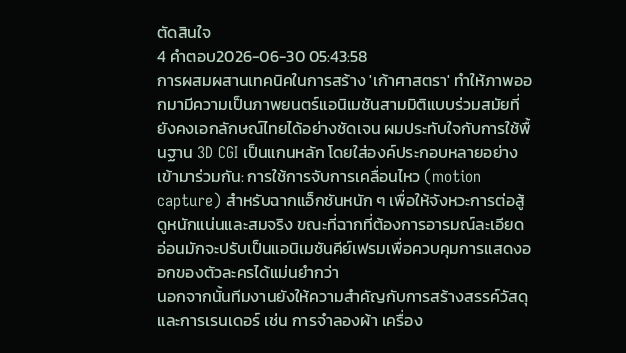ตัดสินใจ
4 คำตอบ2026-06-30 05:43:58
การผสมผสานเทคนิคในการสร้าง 'เก้าศาสตรา' ทำให้ภาพออกมามีความเป็นภาพยนตร์แอนิเมชันสามมิติแบบร่วมสมัยที่ยังคงเอกลักษณ์ไทยได้อย่างชัดเจน ผมประทับใจกับการใช้พื้นฐาน 3D CGI เป็นแกนหลัก โดยใส่องค์ประกอบหลายอย่างเข้ามาร่วมกัน: การใช้การจับการเคลื่อนไหว (motion capture) สำหรับฉากแอ็กชันหนัก ๆ เพื่อให้จังหวะการต่อสู้ดูหนักแน่นและสมจริง ขณะที่ฉากที่ต้องการอารมณ์ละเอียดอ่อนมักจะปรับเป็นแอนิเมชันคีย์เฟรมเพื่อควบคุมการแสดงออกของตัวละครได้แม่นยำกว่า
นอกจากนั้นทีมงานยังให้ความสำคัญกับการสร้างสรรค์วัสดุและการเรนเดอร์ เช่น การจำลองผ้า เครื่อง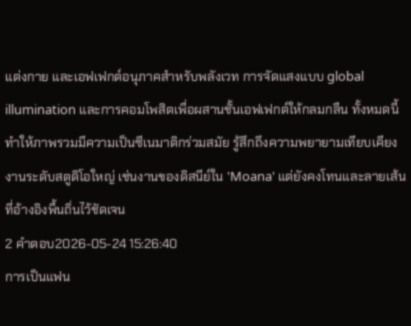แต่งกาย และเอฟเฟกต์อนุภาคสำหรับพลังเวท การจัดแสงแบบ global illumination และการคอมโพสิตเพื่อผสานชั้นเอฟเฟกต์ให้กลมกลืน ทั้งหมดนี้ทำให้ภาพรวมมีความเป็นซีเนมาติกร่วมสมัย รู้สึกถึงความพยายามเทียบเคียงงานระดับสตูดิโอใหญ่ เช่นงานของดิสนีย์ใน 'Moana' แต่ยังคงโทนและลายเส้นที่อ้างอิงพื้นถิ่นไว้ชัดเจน
2 คำตอบ2026-05-24 15:26:40
การเป็นแฟน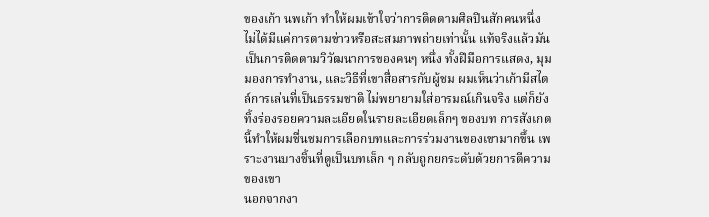ของเก้า นพเก้า ทำให้ผมเข้าใจว่าการติดตามศิลปินสักคนหนึ่งไม่ได้มีแค่การตามข่าวหรือสะสมภาพถ่ายเท่านั้น แท้จริงแล้วมันเป็นการติดตามวิวัฒนาการของคนๆ หนึ่ง ทั้งฝีมือการแสดง, มุมมองการทำงาน, และวิธีที่เขาสื่อสารกับผู้ชม ผมเห็นว่าเก้ามีสไตล์การเล่นที่เป็นธรรมชาติ ไม่พยายามใส่อารมณ์เกินจริง แต่ก็ยังทิ้งร่องรอยความละเอียดในรายละเอียดเล็กๆ ของบท การสังเกตนี้ทำให้ผมชื่นชมการเลือกบทและการร่วมงานของเขามากขึ้น เพราะงานบางชิ้นที่ดูเป็นบทเล็ก ๆ กลับถูกยกระดับด้วยการตีความของเขา
นอกจากงา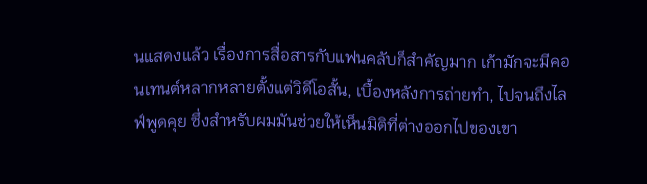นแสดงแล้ว เรื่องการสื่อสารกับแฟนคลับก็สำคัญมาก เก้ามักจะมีคอนเทนต์หลากหลายตั้งแต่วิดีโอสั้น, เบื้องหลังการถ่ายทำ, ไปจนถึงไลฟ์พูดคุย ซึ่งสำหรับผมมันช่วยให้เห็นมิติที่ต่างออกไปของเขา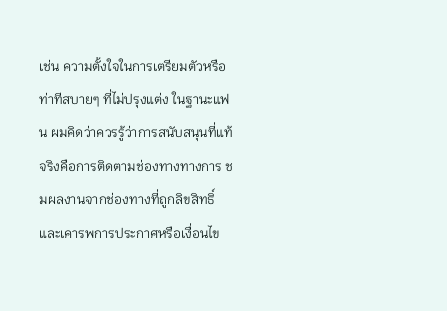เช่น ความตั้งใจในการเตรียมตัวหรือท่าทีสบายๆ ที่ไม่ปรุงแต่ง ในฐานะแฟน ผมคิดว่าควรรู้ว่าการสนับสนุนที่แท้จริงคือการติดตามช่องทางทางการ ชมผลงานจากช่องทางที่ถูกลิขสิทธิ์ และเคารพการประกาศหรือเงื่อนไข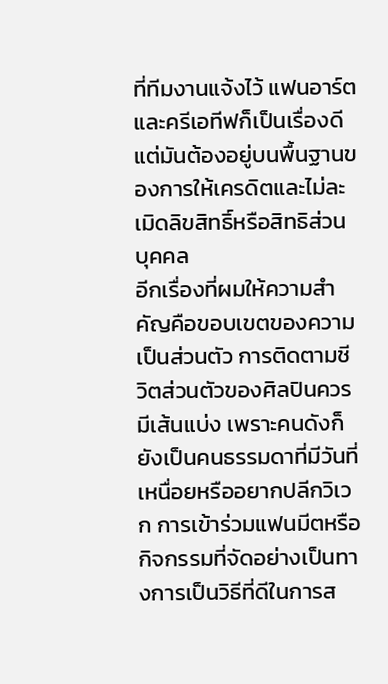ที่ทีมงานแจ้งไว้ แฟนอาร์ตและครีเอทีฟก็เป็นเรื่องดี แต่มันต้องอยู่บนพื้นฐานของการให้เครดิตและไม่ละเมิดลิขสิทธิ์หรือสิทธิส่วนบุคคล
อีกเรื่องที่ผมให้ความสำคัญคือขอบเขตของความเป็นส่วนตัว การติดตามชีวิตส่วนตัวของศิลปินควรมีเส้นแบ่ง เพราะคนดังก็ยังเป็นคนธรรมดาที่มีวันที่เหนื่อยหรืออยากปลีกวิเวก การเข้าร่วมแฟนมีตหรือกิจกรรมที่จัดอย่างเป็นทางการเป็นวิธีที่ดีในการส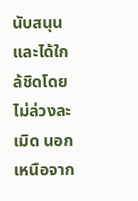นับสนุนและได้ใกล้ชิดโดยไม่ล่วงละเมิด นอกเหนือจาก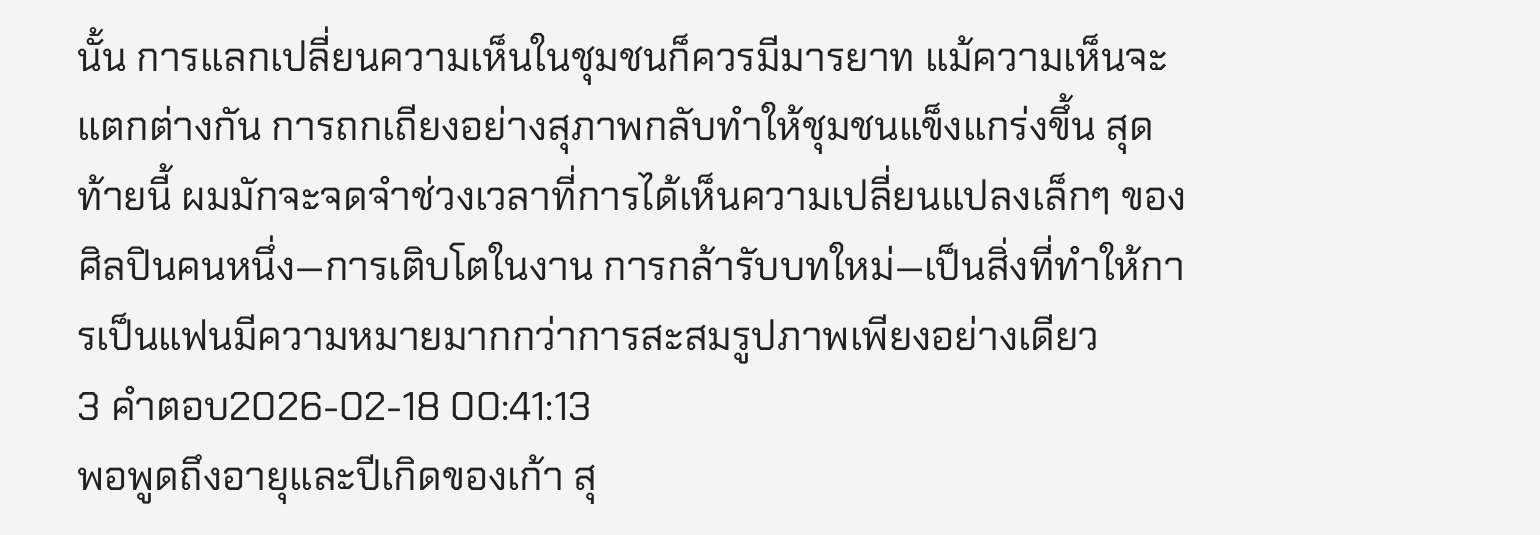นั้น การแลกเปลี่ยนความเห็นในชุมชนก็ควรมีมารยาท แม้ความเห็นจะแตกต่างกัน การถกเถียงอย่างสุภาพกลับทำให้ชุมชนแข็งแกร่งขึ้น สุดท้ายนี้ ผมมักจะจดจำช่วงเวลาที่การได้เห็นความเปลี่ยนแปลงเล็กๆ ของศิลปินคนหนึ่ง—การเติบโตในงาน การกล้ารับบทใหม่—เป็นสิ่งที่ทำให้การเป็นแฟนมีความหมายมากกว่าการสะสมรูปภาพเพียงอย่างเดียว
3 คำตอบ2026-02-18 00:41:13
พอพูดถึงอายุและปีเกิดของเก้า สุ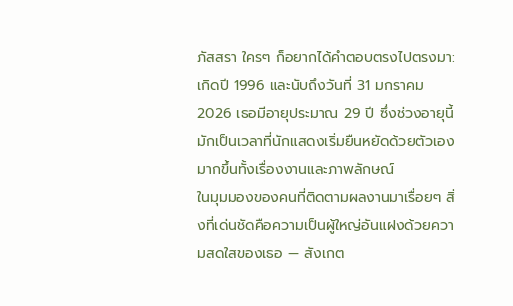ภัสสรา ใครๆ ก็อยากได้คำตอบตรงไปตรงมา: เกิดปี 1996 และนับถึงวันที่ 31 มกราคม 2026 เธอมีอายุประมาณ 29 ปี ซึ่งช่วงอายุนี้มักเป็นเวลาที่นักแสดงเริ่มยืนหยัดด้วยตัวเองมากขึ้นทั้งเรื่องงานและภาพลักษณ์
ในมุมมองของคนที่ติดตามผลงานมาเรื่อยๆ สิ่งที่เด่นชัดคือความเป็นผู้ใหญ่อันแฝงด้วยความสดใสของเธอ — สังเกต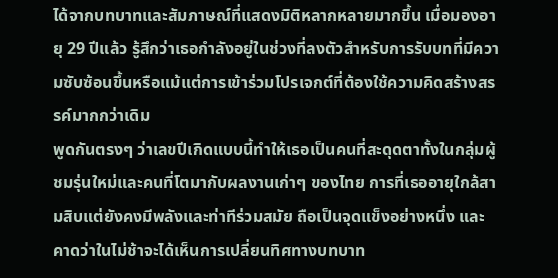ได้จากบทบาทและสัมภาษณ์ที่แสดงมิติหลากหลายมากขึ้น เมื่อมองอายุ 29 ปีแล้ว รู้สึกว่าเธอกำลังอยู่ในช่วงที่ลงตัวสำหรับการรับบทที่มีความซับซ้อนขึ้นหรือแม้แต่การเข้าร่วมโปรเจกต์ที่ต้องใช้ความคิดสร้างสรรค์มากกว่าเดิม
พูดกันตรงๆ ว่าเลขปีเกิดแบบนี้ทำให้เธอเป็นคนที่สะดุดตาทั้งในกลุ่มผู้ชมรุ่นใหม่และคนที่โตมากับผลงานเก่าๆ ของไทย การที่เธออายุใกล้สามสิบแต่ยังคงมีพลังและท่าทีร่วมสมัย ถือเป็นจุดแข็งอย่างหนึ่ง และคาดว่าในไม่ช้าจะได้เห็นการเปลี่ยนทิศทางบทบาท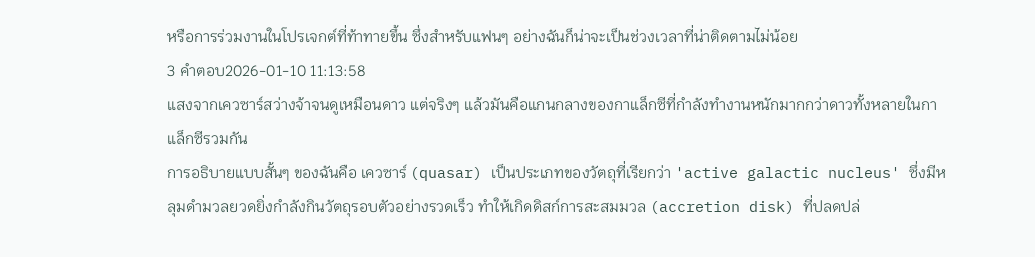หรือการร่วมงานในโปรเจกต์ที่ท้าทายขึ้น ซึ่งสำหรับแฟนๆ อย่างฉันก็น่าจะเป็นช่วงเวลาที่น่าติดตามไม่น้อย
3 คำตอบ2026-01-10 11:13:58
แสงจากเควซาร์สว่างจ้าจนดูเหมือนดาว แต่จริงๆ แล้วมันคือแกนกลางของกาแล็กซีที่กำลังทำงานหนักมากกว่าดาวทั้งหลายในกาแล็กซีรวมกัน
การอธิบายแบบสั้นๆ ของฉันคือ เควซาร์ (quasar) เป็นประเภทของวัตถุที่เรียกว่า 'active galactic nucleus' ซึ่งมีหลุมดำมวลยวดยิ่งกำลังกินวัตถุรอบตัวอย่างรวดเร็ว ทำให้เกิดดิสก์การสะสมมวล (accretion disk) ที่ปลดปล่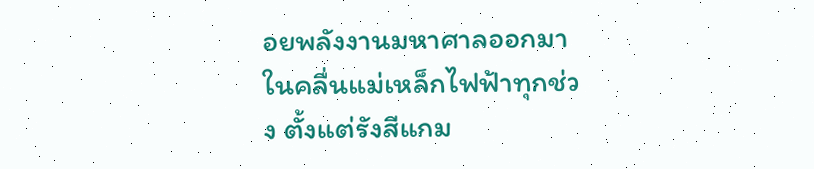อยพลังงานมหาศาลออกมาในคลื่นแม่เหล็กไฟฟ้าทุกช่วง ตั้งแต่รังสีแกม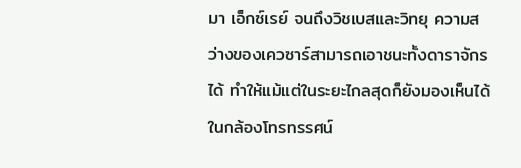มา เอ็กซ์เรย์ จนถึงวิชเบสและวิทยุ ความสว่างของเควซาร์สามารถเอาชนะทั้งดาราจักรได้ ทำให้แม้แต่ในระยะไกลสุดก็ยังมองเห็นได้ในกล้องโทรทรรศน์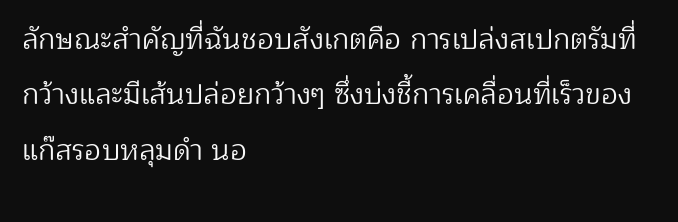ลักษณะสำคัญที่ฉันชอบสังเกตคือ การเปล่งสเปกตรัมที่กว้างและมีเส้นปล่อยกว้างๆ ซึ่งบ่งชี้การเคลื่อนที่เร็วของแก๊สรอบหลุมดำ นอ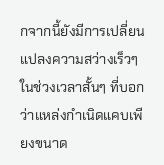กจากนี้ยังมีการเปลี่ยนแปลงความสว่างเร็วๆ ในช่วงเวลาสั้นๆ ที่บอกว่าแหล่งกำเนิดแคบเพียงขนาด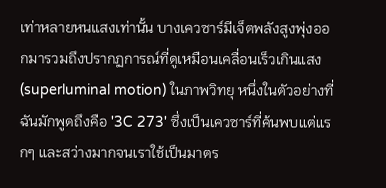เท่าหลายหนแสงเท่านั้น บางเควซาร์มีเจ็ตพลังสูงพุ่งออกมารวมถึงปรากฏการณ์ที่ดูเหมือนเคลื่อนเร็วเกินแสง (superluminal motion) ในภาพวิทยุ หนึ่งในตัวอย่างที่ฉันมักพูดถึงคือ '3C 273' ซึ่งเป็นเควซาร์ที่ค้นพบแต่แรกๆ และสว่างมากจนเราใช้เป็นมาตร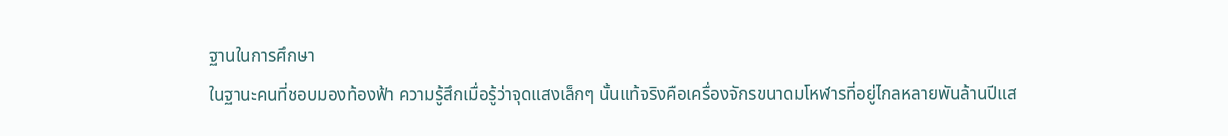ฐานในการศึกษา
ในฐานะคนที่ชอบมองท้องฟ้า ความรู้สึกเมื่อรู้ว่าจุดแสงเล็กๆ นั้นแท้จริงคือเครื่องจักรขนาดมโหฬารที่อยู่ไกลหลายพันล้านปีแส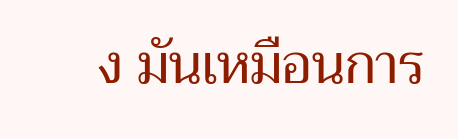ง มันเหมือนการ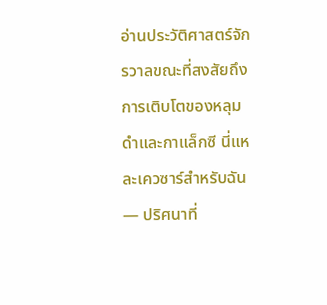อ่านประวัติศาสตร์จักรวาลขณะที่สงสัยถึงการเติบโตของหลุมดำและกาแล็กซี นี่แหละเควซาร์สำหรับฉัน — ปริศนาที่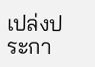เปล่งประกา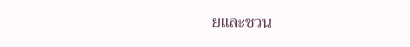ยและชวน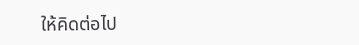ให้คิดต่อไป